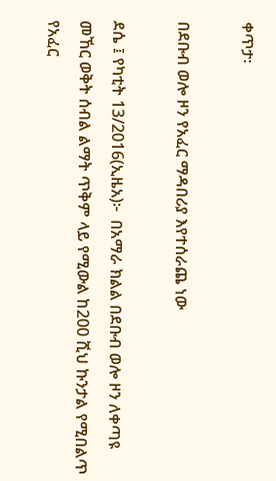ቀጥታ፡

በደቡብ ወሎ ዞን የአፈር ማዳበሪያ እየተሰራጨ ነው

ደሴ ፤ የካቲት 13/2016(ኢዜአ)፦  በአማራ ክልል በደቡብ ወሎ ዞን ለቀጣዩ መኸር ወቅት ሰብል ልማት ጥቅም ላይ የሚውል ከ200 ሺህ ኩንታል የሚበልጥ የአፈር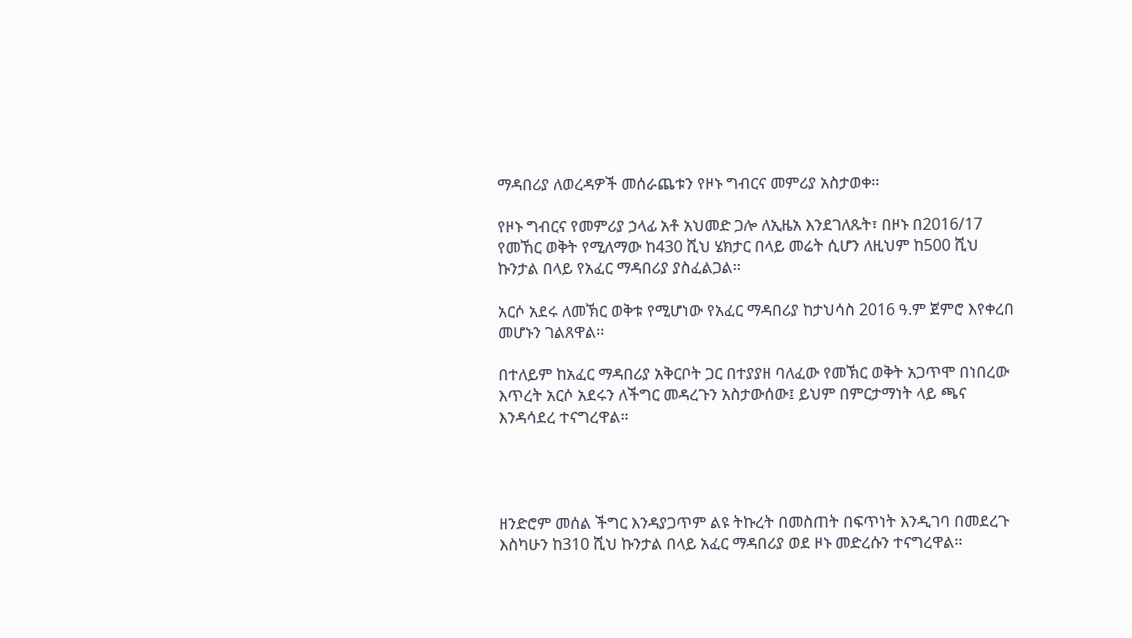ማዳበሪያ ለወረዳዎች መሰራጨቱን የዞኑ ግብርና መምሪያ አስታወቀ፡፡

የዞኑ ግብርና የመምሪያ ኃላፊ አቶ አህመድ ጋሎ ለኢዜአ እንደገለጹት፣ በዞኑ በ2016/17 የመኸር ወቅት የሚለማው ከ430 ሺህ ሄክታር በላይ መሬት ሲሆን ለዚህም ከ500 ሺህ ኩንታል በላይ የአፈር ማዳበሪያ ያስፈልጋል፡፡

አርሶ አደሩ ለመኽር ወቅቱ የሚሆነው የአፈር ማዳበሪያ ከታህሳስ 2016 ዓ.ም ጀምሮ እየቀረበ መሆኑን ገልጸዋል፡፡

በተለይም ከአፈር ማዳበሪያ አቅርቦት ጋር በተያያዘ ባለፈው የመኽር ወቅት አጋጥሞ በነበረው እጥረት አርሶ አደሩን ለችግር መዳረጉን አስታውሰው፤ ይህም በምርታማነት ላይ ጫና እንዳሳደረ ተናግረዋል።




ዘንድሮም መሰል ችግር እንዳያጋጥም ልዩ ትኩረት በመስጠት በፍጥነት እንዲገባ በመደረጉ እስካሁን ከ310 ሺህ ኩንታል በላይ አፈር ማዳበሪያ ወደ ዞኑ መድረሱን ተናግረዋል፡፡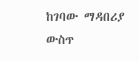ከገባው ማዳበሪያ ውስጥ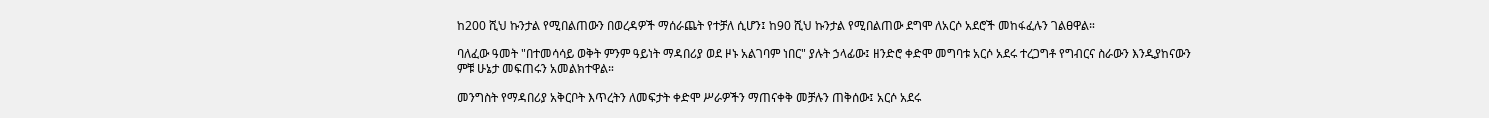ከ200 ሺህ ኩንታል የሚበልጠውን በወረዳዎች ማሰራጨት የተቻለ ሲሆን፤ ከ90 ሺህ ኩንታል የሚበልጠው ደግሞ ለአርሶ አደሮች መከፋፈሉን ገልፀዋል።

ባለፈው ዓመት "በተመሳሳይ ወቅት ምንም ዓይነት ማዳበሪያ ወደ ዞኑ አልገባም ነበር" ያሉት ኃላፊው፤ ዘንድሮ ቀድሞ መግባቱ አርሶ አደሩ ተረጋግቶ የግብርና ስራውን እንዲያከናውን ምቹ ሁኔታ መፍጠሩን አመልክተዋል።

መንግስት የማዳበሪያ አቅርቦት እጥረትን ለመፍታት ቀድሞ ሥራዎችን ማጠናቀቅ መቻሉን ጠቅሰው፤ አርሶ አደሩ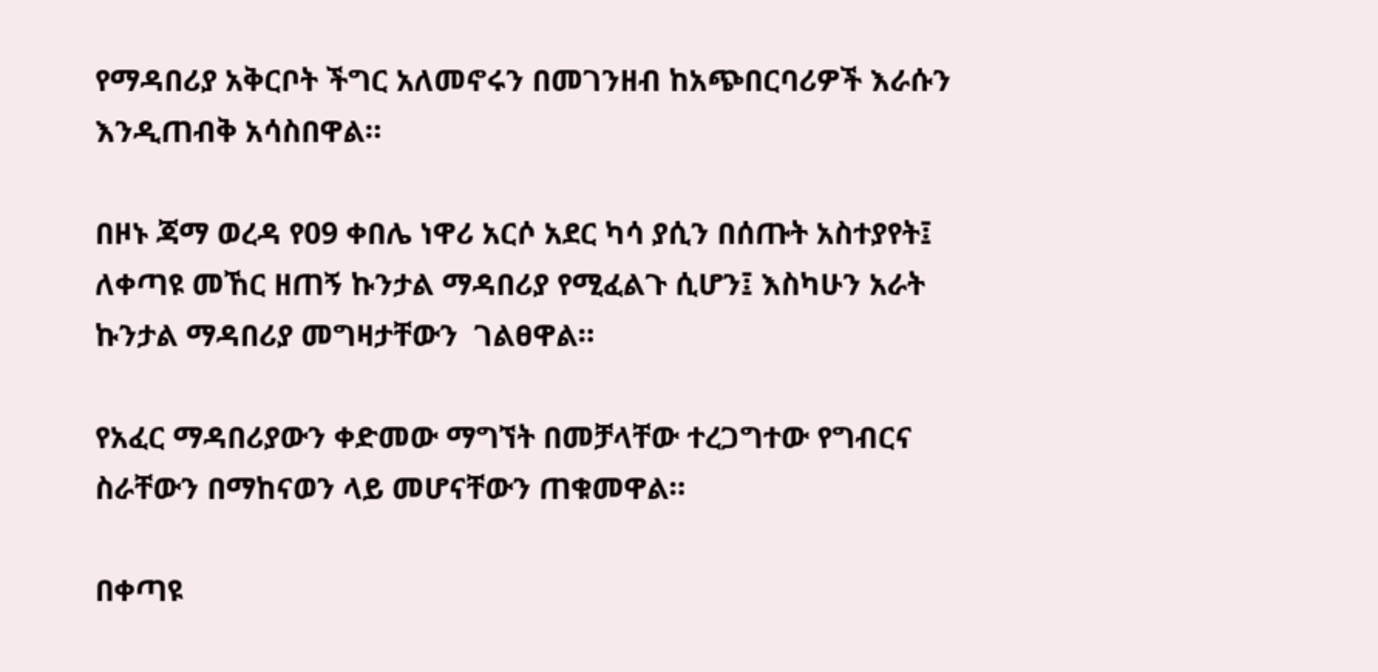የማዳበሪያ አቅርቦት ችግር አለመኖሩን በመገንዘብ ከአጭበርባሪዎች እራሱን እንዲጠብቅ አሳስበዋል።

በዞኑ ጃማ ወረዳ የ09 ቀበሌ ነዋሪ አርሶ አደር ካሳ ያሲን በሰጡት አስተያየት፤ ለቀጣዩ መኸር ዘጠኝ ኩንታል ማዳበሪያ የሚፈልጉ ሲሆን፤ እስካሁን አራት ኩንታል ማዳበሪያ መግዛታቸውን  ገልፀዋል።

የአፈር ማዳበሪያውን ቀድመው ማግኘት በመቻላቸው ተረጋግተው የግብርና  ስራቸውን በማከናወን ላይ መሆናቸውን ጠቁመዋል።

በቀጣዩ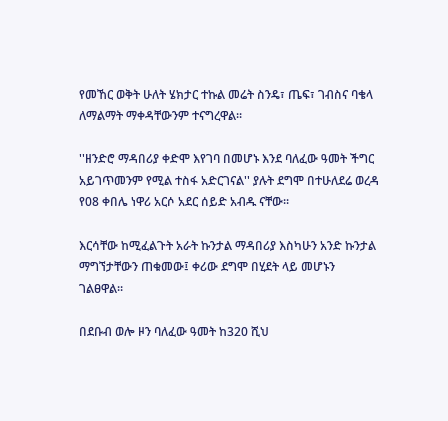የመኸር ወቅት ሁለት ሄክታር ተኩል መሬት ስንዴ፣ ጤፍ፣ ገብስና ባቄላ ለማልማት ማቀዳቸውንም ተናግረዋል፡፡

''ዘንድሮ ማዳበሪያ ቀድሞ እየገባ በመሆኑ እንደ ባለፈው ዓመት ችግር አይገጥመንም የሚል ተስፋ አድርገናል'' ያሉት ደግሞ በተሁለደሬ ወረዳ የ08 ቀበሌ ነዋሪ አርሶ አደር ሰይድ አብዱ ናቸው፡፡

እርሳቸው ከሚፈልጉት አራት ኩንታል ማዳበሪያ እስካሁን አንድ ኩንታል ማግኘታቸውን ጠቁመው፤ ቀሪው ደግሞ በሂደት ላይ መሆኑን ገልፀዋል።

በደቡብ ወሎ ዞን ባለፈው ዓመት ከ320 ሺህ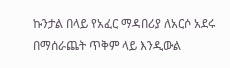ኩንታል በላይ የአፈር ማዳበሪያ ለአርሶ አደሩ በማሰራጨት ጥቅም ላይ እንዲውል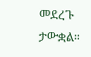መደረጉ ታውቋል።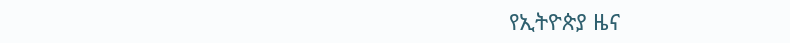የኢትዮጵያ ዜና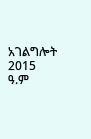አገልግሎት
2015
ዓ.ም